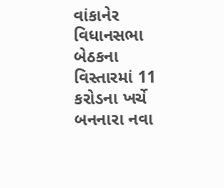વાંકાનેર વિધાનસભા બેઠકના વિસ્તારમાં 11 કરોડના ખર્ચે બનનારા નવા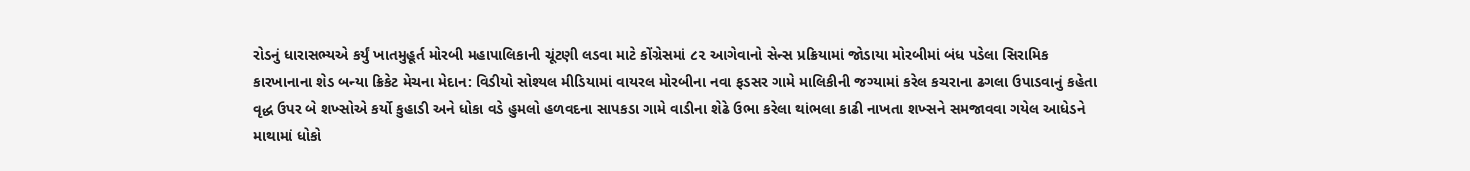રોડનું ધારાસભ્યએ કર્યું ખાતમુહૂર્ત મોરબી મહાપાલિકાની ચૂંટણી લડવા માટે કોંગ્રેસમાં ૮૨ આગેવાનો સેન્સ પ્રક્રિયામાં જોડાયા મોરબીમાં બંધ પડેલા સિરામિક કારખાનાના શેડ બન્યા ક્રિકેટ મેચના મેદાન: વિડીયો સોશ્યલ મીડિયામાં વાયરલ મોરબીના નવા ફડસર ગામે માલિકીની જગ્યામાં કરેલ કચરાના ઢગલા ઉપાડવાનું કહેતા વૃદ્ધ ઉપર બે શખ્સોએ કર્યો કુહાડી અને ધોકા વડે હુમલો હળવદના સાપકડા ગામે વાડીના શેઢે ઉભા કરેલા થાંભલા કાઢી નાખતા શખ્સને સમજાવવા ગયેલ આધેડને માથામાં ધોકો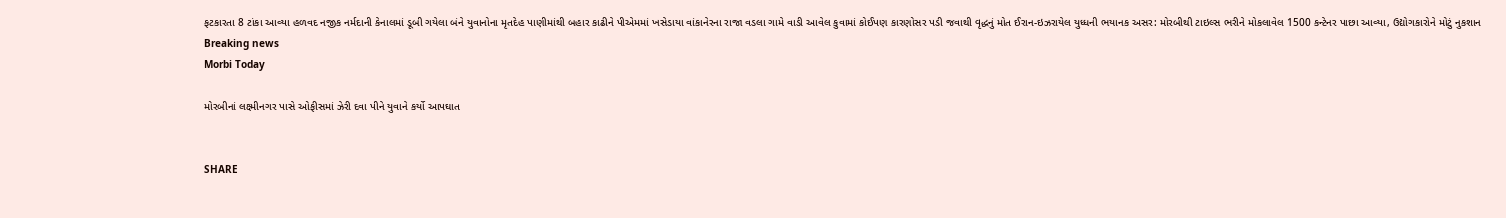ફટકારતા 8 ટાંકા આવ્યા હળવદ નજીક નર્મદાની કેનાલમાં ડૂબી ગયેલા બંને યુવાનોના મૃતદેહ પાણીમાંથી બહાર કાઢીને પીએમમાં ખસેડાયા વાંકાનેરના રાજા વડલા ગામે વાડી આવેલ કુવામાં કોઈપણ કારણોસર પડી જવાથી વૃદ્ધનું મોત ઈરાન-ઇઝરાયેલ યુધ્ધની ભયાનક અસર: મોરબીથી ટાઇલ્સ ભરીને મોકલાવેલ 1500 કન્ટેનર પાછા આવ્યા, ઉદ્યોગકારોને મોટું નુકશાન
Breaking news
Morbi Today

મોરબીનાં લક્ષ્મીનગર પાસે ઓફીસમાં ઝેરી દવા પીને યુવાને કર્યો આપઘાત


SHARE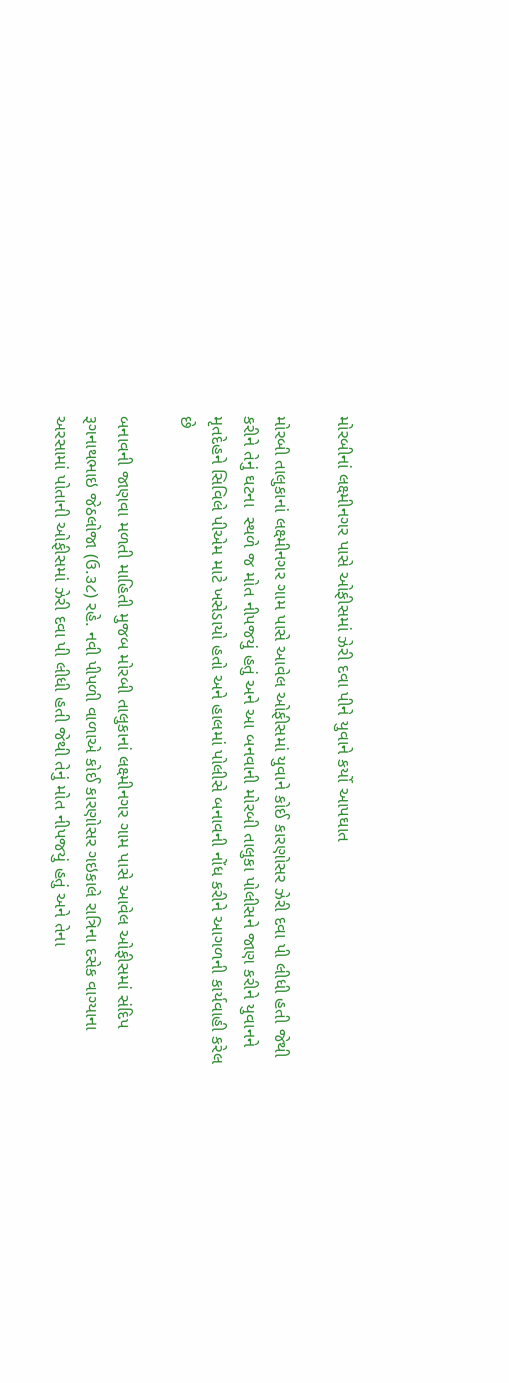મોરબીનાં લક્ષ્મીનગર પાસે ઓફીસમાં ઝેરી દવા પીને યુવાને કર્યો આપઘાત

મોરબી તાલુકાનાં લક્ષ્મીનગર ગામ પાસે આવેલ ઓફીસમાં યુવાને કોઈ કારણોસર ઝેરી દવા પી લીધી હતી જેથી કરીને તેનું ઘટના  સ્થળે જ મોત નીપજયું હતું અને આ બનવાની મોરબી તાલુકા પોલીસને જાણ કરીને યુવાનને મૃતદેહને સિવિલે પીએમ માટે ખસેડાયો હતો અને હાલમાં પોલીસે બનાવની નોંધ કરીને આગળની કાર્યવાહી કરેલ છે

બનાવની જાણવા મળતી માહિતી મુજબ મોરબી તાલુકાનાં લક્ષ્મીનગર ગામ પાસે આવેલ ઓફીસમાં સંદિપ રૂગનાથભાઇ જેઠલોજા (ઉ.૩૮) રહે. નવી પીપળી વાળાએ કોઈ કારણોસર ગઇકાલે રાત્રિના દસેક વાગ્યાના અરસામાં પોતાની ઓફીસમાં ઝેરી દવા પી લીધી હતી જેથી તેનું મોત નીપજયું હતું અને તેના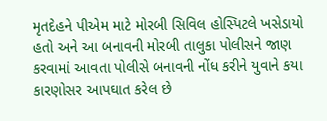મૃતદેહને પીએમ માટે મોરબી સિવિલ હોસ્પિટલે ખસેડાયો હતો અને આ બનાવની મોરબી તાલુકા પોલીસને જાણ કરવામાં આવતા પોલીસે બનાવની નોંધ કરીને યુવાને કયા કારણોસર આપઘાત કરેલ છે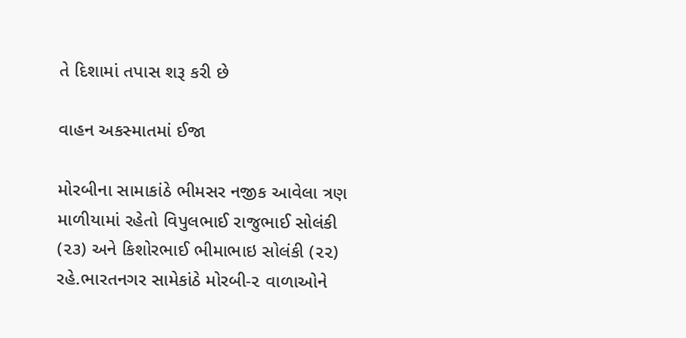તે દિશામાં તપાસ શરૂ કરી છે

વાહન અકસ્માતમાં ઈજા

મોરબીના સામાકાંઠે ભીમસર નજીક આવેલા ત્રણ માળીયામાં રહેતો વિપુલભાઈ રાજુભાઈ સોલંકી (૨૩) અને કિશોરભાઈ ભીમાભાઇ સોલંકી (૨૨) રહે.ભારતનગર સામેકાંઠે મોરબી-૨ વાળાઓને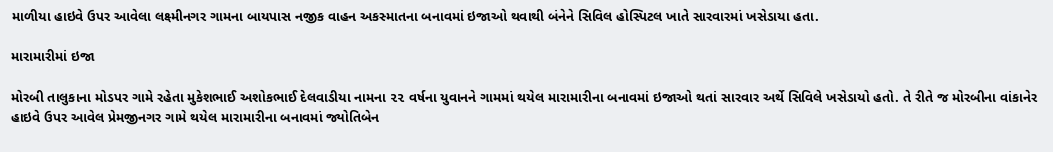માળીયા હાઇવે ઉપર આવેલા લક્ષ્મીનગર ગામના બાયપાસ નજીક વાહન અકસ્માતના બનાવમાં ઇજાઓ થવાથી બંનેને સિવિલ હોસ્પિટલ ખાતે સારવારમાં ખસેડાયા હતા.

મારામારીમાં ઇજા

મોરબી તાલુકાના મોડપર ગામે રહેતા મુકેશભાઈ અશોકભાઈ દેલવાડીયા નામના ૨૨ વર્ષના યુવાનને ગામમાં થયેલ મારામારીના બનાવમાં ઇજાઓ થતાં સારવાર અર્થે સિવિલે ખસેડાયો હતો. તે રીતે જ મોરબીના વાંકાનેર હાઇવે ઉપર આવેલ પ્રેમજીનગર ગામે થયેલ મારામારીના બનાવમાં જ્યોતિબેન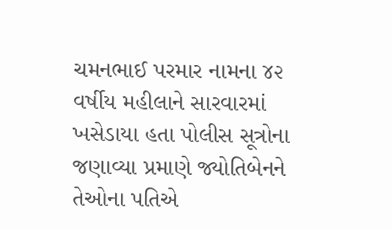ચમનભાઈ પરમાર નામના ૪૨ વર્ષીય મહીલાને સારવારમાં ખસેડાયા હતા પોલીસ સૂત્રોના જણાવ્યા પ્રમાણે જ્યોતિબેનને તેઓના પતિએ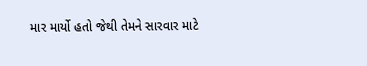માર માર્યો હતો જેથી તેમને સારવાર માટે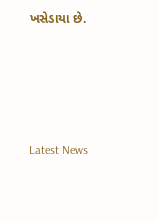ખસેડાયા છે.






Latest News